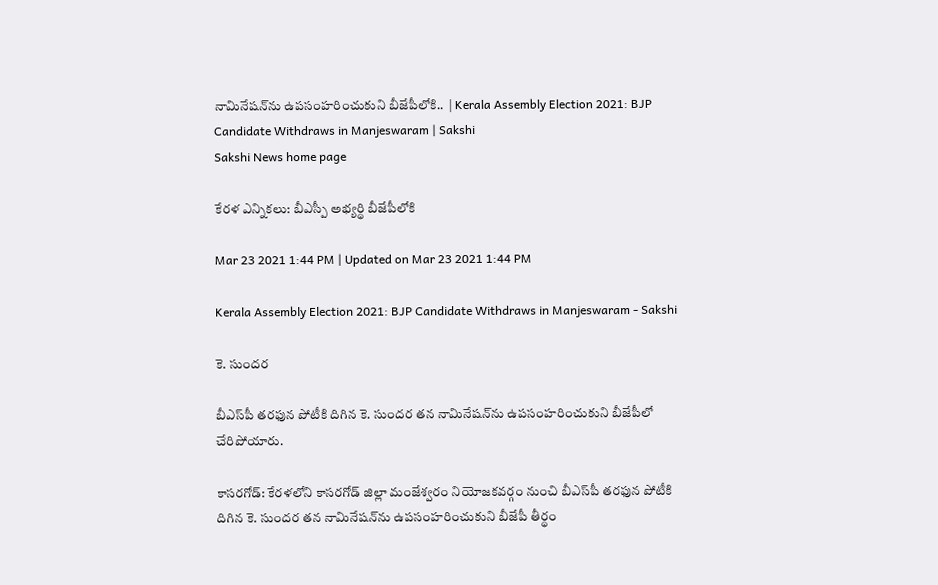నామినేషన్‌ను ఉపసంహరించుకుని బీజేపీలోకి..  | Kerala Assembly Election 2021: BJP Candidate Withdraws in Manjeswaram | Sakshi
Sakshi News home page

కేరళ ఎన్నికలు: బీఎస్పీ అభ్యర్థి బీజేపీలోకి

Mar 23 2021 1:44 PM | Updated on Mar 23 2021 1:44 PM

Kerala Assembly Election 2021: BJP Candidate Withdraws in Manjeswaram - Sakshi

కె. సుందర

బీఎస్‌పీ తరఫున పోటీకి దిగిన కె. సుందర తన నామినేషన్‌ను ఉపసంహరించుకుని బీజేపీలో చేరిపోయారు.

కాసరగోడ్‌: కేరళలోని కాసరగోడ్‌ జిల్లా మంజేశ్వరం నియోజకవర్గం నుంచి బీఎస్‌పీ తరఫున పోటీకి దిగిన కె. సుందర తన నామినేషన్‌ను ఉపసంహరించుకుని బీజేపీ తీర్థం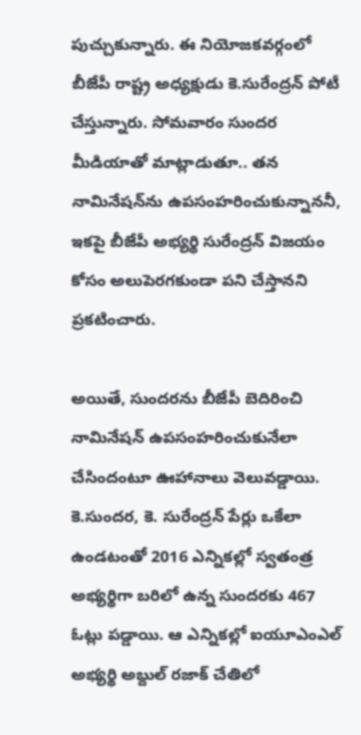పుచ్చుకున్నారు. ఈ నియోజకవర్గంలో బీజేపీ రాష్ట్ర అధ్యక్షుడు కె.సురేంద్రన్‌ పోటీ చేస్తున్నారు. సోమవారం సుందర మీడియాతో మాట్లాడుతూ.. తన నామినేషన్‌ను ఉపసంహరించుకున్నాననీ, ఇకపై బీజేపీ అభ్యర్థి సురేంద్రన్‌ విజయం కోసం అలుపెరగకుండా పని చేస్తానని ప్రకటించారు.

అయితే, సుందరను బీజేపీ బెదిరించి నామినేషన్‌ ఉపసంహరించుకునేలా చేసిందంటూ ఊహానాలు వెలువడ్డాయి. కె.సుందర, కె. సురేంద్రన్‌ పేర్లు ఒకేలా ఉండటంతో 2016 ఎన్నికల్లో స్వతంత్ర అభ్యర్థిగా బరిలో ఉన్న సుందరకు 467 ఓట్లు పడ్డాయి. ఆ ఎన్నికల్లో ఐయూఎంఎల్‌ అభ్యర్థి అబ్దుల్‌ రజాక్‌ చేతిలో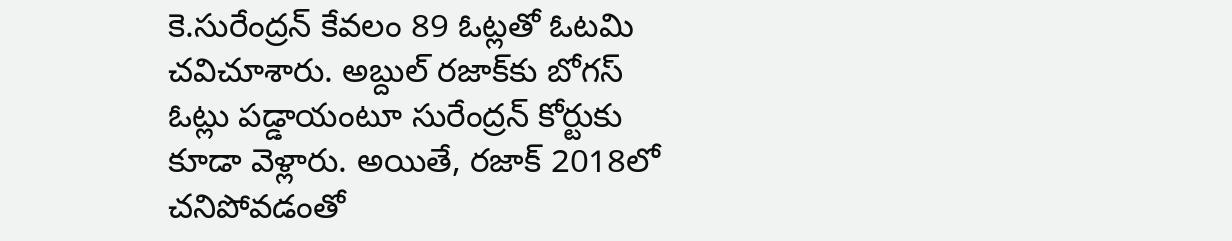కె.సురేంద్రన్‌ కేవలం 89 ఓట్లతో ఓటమి చవిచూశారు. అబ్దుల్‌ రజాక్‌కు బోగస్‌ ఓట్లు పడ్డాయంటూ సురేంద్రన్‌ కోర్టుకు కూడా వెళ్లారు. అయితే, రజాక్‌ 2018లో చనిపోవడంతో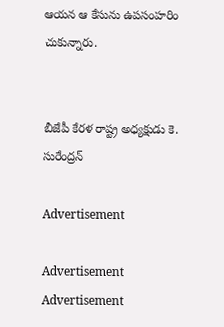ఆయన ఆ కేసును ఉపసంహరిం చుకున్నారు.


బీజేపీ కేరళ రాష్ట్ర అధ్యక్షుడు కె. సురేంద్రన్

Advertisement

Advertisement
Advertisement